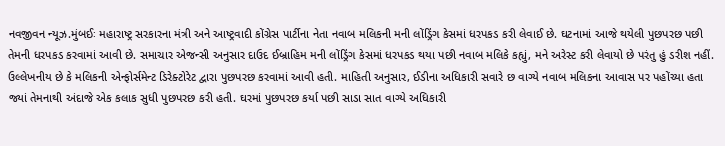નવજીવન ન્યૂઝ.મુંબઈઃ મહારાષ્ટ્ર સરકારના મંત્રી અને આષ્ટ્રવાદી કોંગ્રેસ પાર્ટીના નેતા નવાબ મલિકની મની લોંડ્રિંગ કેસમાં ધરપકડ કરી લેવાઈ છે. ઘટનામાં આજે થયેલી પુછપરછ પછી તેમની ધરપકડ કરવામાં આવી છે. સમાચાર એજન્સી અનુસાર દાઉદ ઈબ્રાહિમ મની લોંડ્રિંગ કેસમાં ધરપકડ થયા પછી નવાબ મલિકે કહ્યું, મને અરેસ્ટ કરી લેવાયો છે પરંતુ હું ડરીશ નહીં. ઉલ્લેખનીય છે કે મલિકની એન્ફોર્સમેન્ટ ડિરેક્ટોરેટ દ્વારા પુછપરછ કરવામાં આવી હતી. માહિતી અનુસાર, ઈડીના અધિકારી સવારે છ વાગ્યે નવાબ મલિકના આવાસ પર પહોંચ્યા હતા જ્યાં તેમનાથી અંદાજે એક કલાક સુધી પુછપરછ કરી હતી. ઘરમાં પુછપરછ કર્યા પછી સાડા સાત વાગ્યે અધિકારી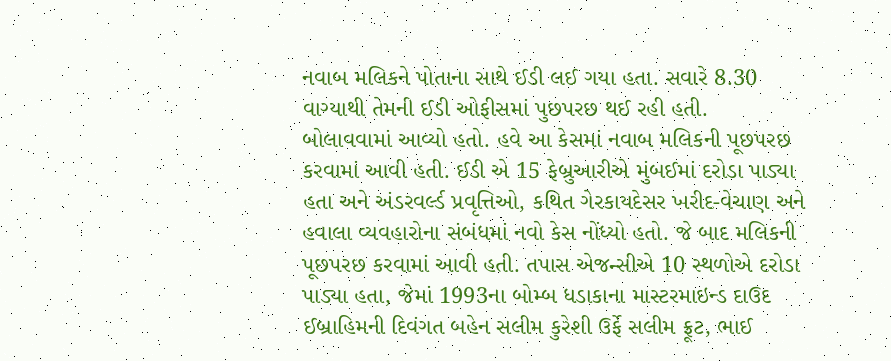નવાબ મલિકને પોતાના સાથે ઈડી લઈ ગયા હતા. સવારે 8.30 વાગ્યાથી તેમની ઈડી ઓફીસમાં પુછપરછ થઈ રહી હતી.
બોલાવવામાં આવ્યો હતો. હવે આ કેસમાં નવાબ મલિકની પૂછપરછ કરવામાં આવી હતી. ઈડી એ 15 ફેબ્રુઆરીએ મુંબઈમાં દરોડા પાડ્યા હતા અને અંડરવર્લ્ડ પ્રવૃત્તિઓ, કથિત ગેરકાયદેસર ખરીદ-વેચાણ અને હવાલા વ્યવહારોના સંબંધમાં નવો કેસ નોંધ્યો હતો. જે બાદ મલિકની પૂછપરછ કરવામાં આવી હતી. તપાસ એજન્સીએ 10 સ્થળોએ દરોડા પાડ્યા હતા, જેમાં 1993ના બોમ્બ ધડાકાના માસ્ટરમાઇન્ડ દાઉદ ઈબ્રાહિમની દિવંગત બહેન સલીમ કુરેશી ઉર્ફે સલીમ ફ્રૂટ, ભાઈ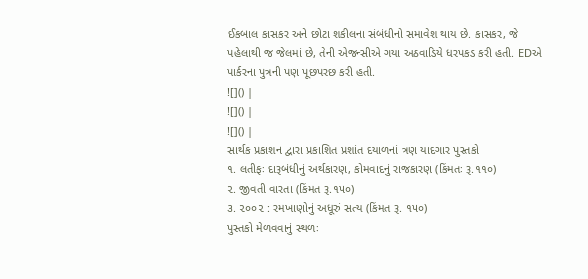ઈકબાલ કાસકર અને છોટા શકીલના સંબંધીનો સમાવેશ થાય છે. કાસકર, જે પહેલાથી જ જેલમાં છે, તેની એજન્સીએ ગયા અઠવાડિયે ધરપકડ કરી હતી. EDએ પાર્કરના પુત્રની પણ પૂછપરછ કરી હતી.
![]() |
![]() |
![]() |
સાર્થક પ્રકાશન દ્વારા પ્રકાશિત પ્રશાંત દયાળનાં ત્રણ યાદગાર પુસ્તકો
૧. લતીફઃ દારૂબંધીનું અર્થકારણ, કોમવાદનું રાજકારણ (કિંમતઃ રૂ.૧૧૦)
૨. જીવતી વારતા (કિંમત રૂ.૧૫૦)
૩. ૨૦૦૨ : રમખાણોનું અધૂરું સત્ય (કિંમત રૂ. ૧૫૦)
પુસ્તકો મેળવવાનું સ્થળઃ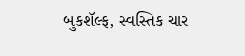બુકશૅલ્ફ, સ્વસ્તિક ચાર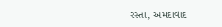રસ્તા, અમદાવાદ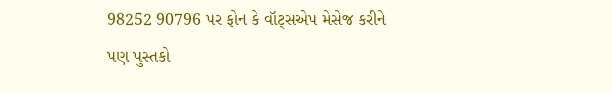98252 90796 પર ફોન કે વૉટ્સએપ મેસેજ કરીને પણ પુસ્તકો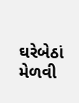ઘરેબેઠાં મેળવી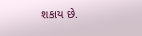શકાય છે.